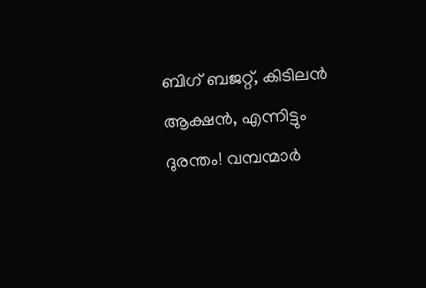ബിഗ് ബജറ്റ്, കിടിലന്‍ ആക്ഷന്‍, എന്നിട്ടും ദുരന്തം! വമ്പന്മാര്‍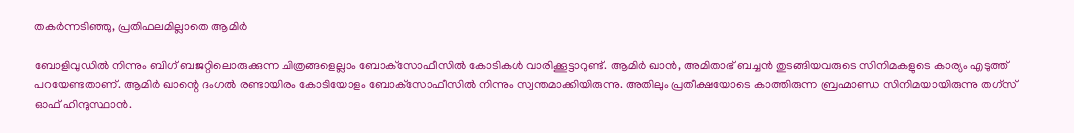തകര്‍ന്നടിഞ്ഞു, പ്രതിഫലമില്ലാതെ ആമിർ

ബോളിവുഡില്‍ നിന്നും ബിഗ് ബജറ്റിലൊരുക്കുന്ന ചിത്രങ്ങളെല്ലാം ബോക്‌സോഫീസില്‍ കോടികള്‍ വാരിക്കൂട്ടാറുണ്ട്. ആമിര്‍ ഖാന്‍, അമിതാഭ് ബച്ചന്‍ തുടങ്ങിയവരുടെ സിനിമകളുടെ കാര്യം എടുത്ത് പറയേണ്ടതാണ്. ആമിര്‍ ഖാന്റെ ദംഗല്‍ രണ്ടായിരം കോടിയോളം ബോക്‌സോഫീസില്‍ നിന്നും സ്വന്തമാക്കിയിരുന്നു. അതിലും പ്രതീക്ഷയോടെ കാത്തിരുന്ന ബ്രഹ്മാണ്ഡ സിനിമയായിരുന്നു തഗ്‌സ് ഓഫ് ഹിന്ദുസ്ഥാന്‍.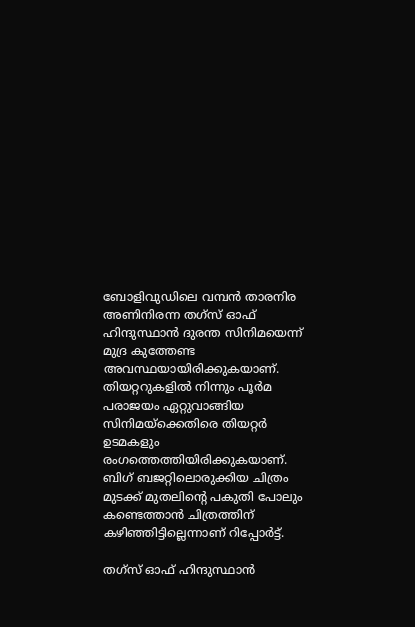ബോളിവുഡിലെ വമ്പന്‍ താരനിര അണിനിരന്ന തഗ്‌സ് ഓഫ് ഹിന്ദുസ്ഥാന്‍ ദുരന്ത സിനിമയെന്ന് മുദ്ര കുത്തേണ്ട അവസ്ഥയായിരിക്കുകയാണ്. തിയറ്ററുകളില്‍ നിന്നും പൂര്‍മ പരാജയം ഏറ്റുവാങ്ങിയ സിനിമയ്‌ക്കെതിരെ തിയറ്റര്‍ ഉടമകളും രംഗത്തെത്തിയിരിക്കുകയാണ്. ബിഗ് ബജറ്റിലൊരുക്കിയ ചിത്രം മുടക്ക് മുതലിന്റെ പകുതി പോലും കണ്ടെത്താന്‍ ചിത്രത്തിന് കഴിഞ്ഞിട്ടില്ലെന്നാണ് റിപ്പോര്‍ട്ട്.

തഗ്‌സ് ഓഫ് ഹിന്ദുസ്ഥാന്‍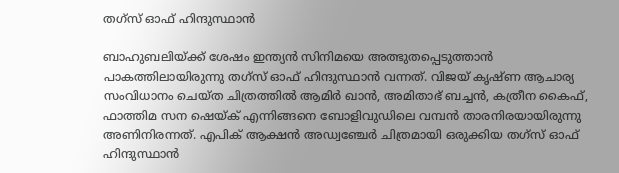തഗ്‌സ് ഓഫ് ഹിന്ദുസ്ഥാന്‍

ബാഹുബലിയ്ക്ക് ശേഷം ഇന്ത്യന്‍ സിനിമയെ അത്ഭുതപ്പെടുത്താന്‍ പാകത്തിലായിരുന്നു തഗ്‌സ് ഓഫ് ഹിന്ദുസ്ഥാന്‍ വന്നത്. വിജയ് കൃഷ്ണ ആചാര്യ സംവിധാനം ചെയ്ത ചിത്രത്തില്‍ ആമിര്‍ ഖാന്‍, അമിതാഭ് ബച്ചന്‍, കത്രീന കൈഫ്, ഫാത്തിമ സന ഷെയ്ക് എന്നിങ്ങനെ ബോളിവുഡിലെ വമ്പന്‍ താരനിരയായിരുന്നു അണിനിരന്നത്. എപിക് ആക്ഷന്‍ അഡ്വഞ്ചേര്‍ ചിത്രമായി ഒരുക്കിയ തഗ്‌സ് ഓഫ് ഹിന്ദുസ്ഥാന്‍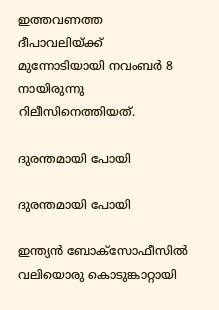ഇത്തവണത്ത ദീപാവലിയ്ക്ക് മുന്നോടിയായി നവംബര്‍ 8 നായിരുന്നു റിലീസിനെത്തിയത്.

ദുരന്തമായി പോയി

ദുരന്തമായി പോയി

ഇന്ത്യന്‍ ബോക്സോഫീസില്‍ വലിയൊരു കൊടുങ്കാറ്റായി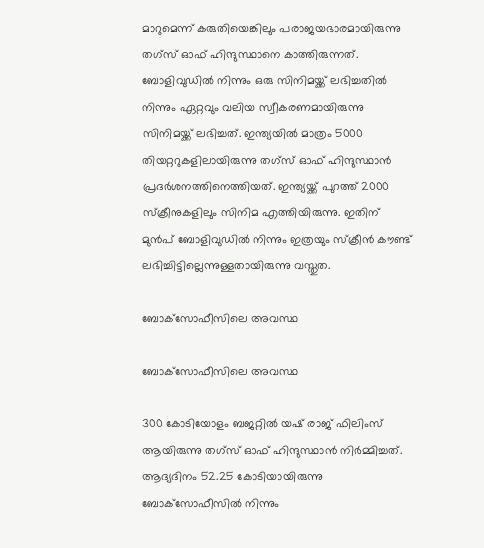മാറുമെന്ന് കരുതിയെങ്കിലും പരാജയഭാരമായിരുന്നു തഗ്‌സ് ഓഫ് ഹിന്ദുസ്ഥാനെ കാത്തിരുന്നത്. ബോളിവുഡില്‍ നിന്നും ഒരു സിനിമയ്ക്ക് ലഭിച്ചതില്‍ നിന്നും ഏറ്റവും വലിയ സ്വീകരണമായിരുന്നു സിനിമയ്ക്ക് ലഭിച്ചത്. ഇന്ത്യയില്‍ മാത്രം 5000 തിയറ്ററുകളിലായിരുന്നു തഗ്‌സ് ഓഫ് ഹിന്ദുസ്ഥാന്‍ പ്രദര്‍ശനത്തിനെത്തിയത്. ഇന്ത്യയ്ക്ക് പുറത്ത് 2000 സ്ക്രീനുകളിലും സിനിമ എത്തിയിരുന്നു. ഇതിന് മുന്‍പ് ബോളിവുഡില്‍ നിന്നും ഇത്രയും സ്‌ക്രീന്‍ കൗണ്ട് ലഭിച്ചിട്ടില്ലെന്നുള്ളതായിരുന്നു വസ്തുത.

ബോക്‌സോഫീസിലെ അവസ്ഥ

ബോക്‌സോഫീസിലെ അവസ്ഥ

300 കോടിയോളം ബജറ്റില്‍ യഷ് രാജ് ഫിലിംസ് ആയിരുന്നു തഗ്‌സ് ഓഫ് ഹിന്ദുസ്ഥാന്‍ നിര്‍മ്മിച്ചത്. ആദ്യദിനം 52.25 കോടിയായിരുന്നു ബോക്‌സോഫീസില്‍ നിന്നും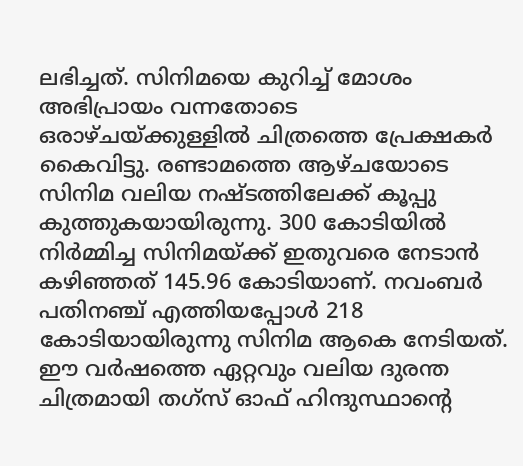ലഭിച്ചത്. സിനിമയെ കുറിച്ച് മോശം അഭിപ്രായം വന്നതോടെ ഒരാഴ്ചയ്ക്കുള്ളില്‍ ചിത്രത്തെ പ്രേക്ഷകര്‍ കൈവിട്ടു. രണ്ടാമത്തെ ആഴ്ചയോടെ സിനിമ വലിയ നഷ്ടത്തിലേക്ക് കൂപ്പു കുത്തുകയായിരുന്നു. 300 കോടിയില്‍ നിര്‍മ്മിച്ച സിനിമയ്ക്ക് ഇതുവരെ നേടാന്‍ കഴിഞ്ഞത് 145.96 കോടിയാണ്. നവംബര്‍ പതിനഞ്ച് എത്തിയപ്പോള്‍ 218 കോടിയായിരുന്നു സിനിമ ആകെ നേടിയത്. ഈ വര്‍ഷത്തെ ഏറ്റവും വലിയ ദുരന്ത ചിത്രമായി തഗ്‌സ് ഓഫ് ഹിന്ദുസ്ഥാന്റെ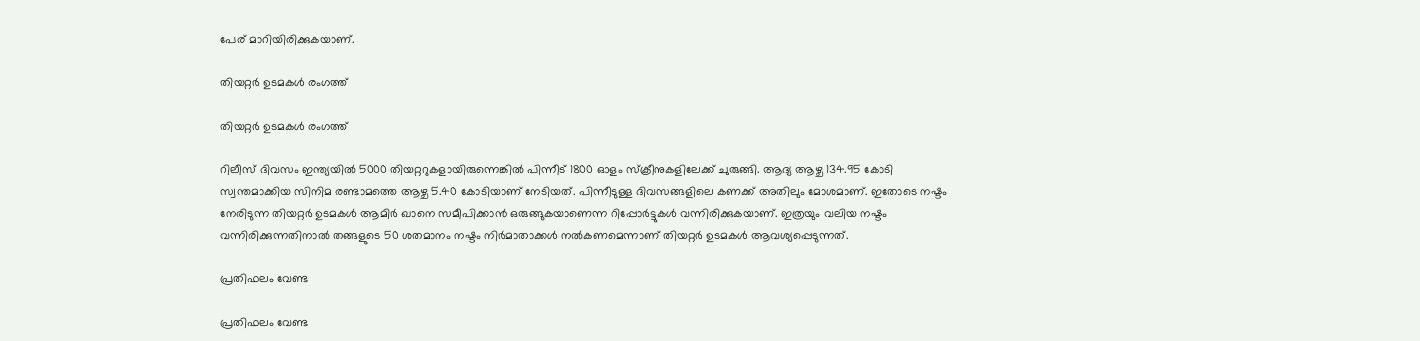പേര് മാറിയിരിക്കുകയാണ്.

തിയറ്റര്‍ ഉടമകള്‍ രംഗത്ത്

തിയറ്റര്‍ ഉടമകള്‍ രംഗത്ത്

റിലീസ് ദിവസം ഇന്ത്യയില്‍ 5000 തിയറ്ററുകളായിരുന്നെങ്കില്‍ പിന്നീട് 1800 ഓളം സ്‌ക്രീനുകളിലേക്ക് ചുരുങ്ങി. ആദ്യ ആഴ്ച 134.95 കോടി സ്വന്തമാക്കിയ സിനിമ രണ്ടാമത്തെ ആഴ്ച 5.40 കോടിയാണ് നേടിയത്. പിന്നീടുള്ള ദിവസങ്ങളിലെ കണക്ക് അതിലും മോശമാണ്. ഇതോടെ നഷ്ടം നേരിടുന്ന തിയറ്റര്‍ ഉടമകള്‍ ആമിര്‍ ഖാനെ സമീപിക്കാന്‍ ഒരുങ്ങുകയാണെന്ന റിപ്പോര്‍ട്ടുകള്‍ വന്നിരിക്കുകയാണ്. ഇത്രയും വലിയ നഷ്ടം വന്നിരിക്കുന്നതിനാല്‍ തങ്ങളുടെ 50 ശതമാനം നഷ്ടം നിര്‍മാതാക്കള്‍ നല്‍കണമെന്നാണ് തിയറ്റര്‍ ഉടമകള്‍ ആവശ്യപ്പെടുന്നത്.

പ്രതിഫലം വേണ്ട

പ്രതിഫലം വേണ്ട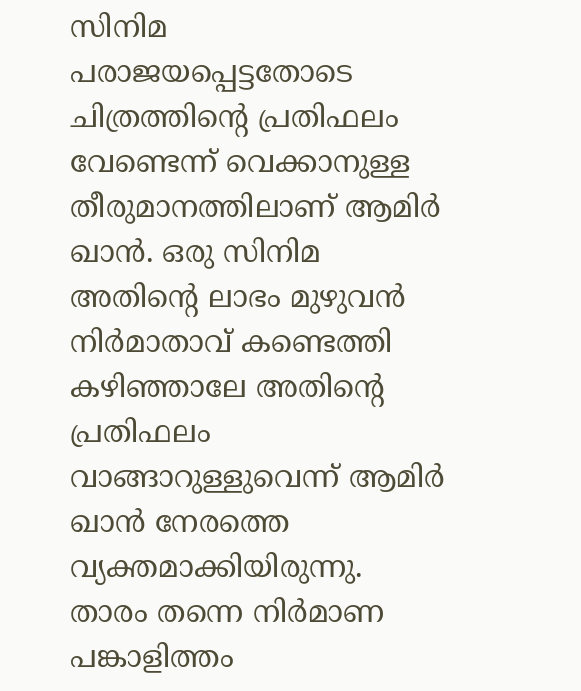സിനിമ പരാജയപ്പെട്ടതോടെ ചിത്രത്തിന്റെ പ്രതിഫലം വേണ്ടെന്ന് വെക്കാനുള്ള തീരുമാനത്തിലാണ് ആമിര്‍ ഖാന്‍. ഒരു സിനിമ അതിന്റെ ലാഭം മുഴുവന്‍ നിര്‍മാതാവ് കണ്ടെത്തി കഴിഞ്ഞാലേ അതിന്റെ പ്രതിഫലം വാങ്ങാറുള്ളുവെന്ന് ആമിര്‍ ഖാന്‍ നേരത്തെ വ്യക്തമാക്കിയിരുന്നു. താരം തന്നെ നിര്‍മാണ പങ്കാളിത്തം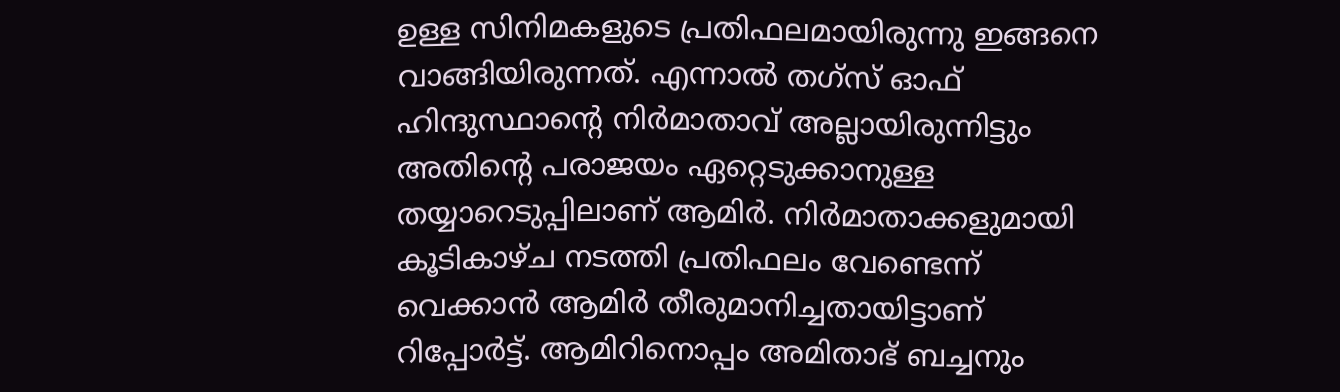ഉള്ള സിനിമകളുടെ പ്രതിഫലമായിരുന്നു ഇങ്ങനെ വാങ്ങിയിരുന്നത്. എന്നാല്‍ തഗ്‌സ് ഓഫ് ഹിന്ദുസ്ഥാന്റെ നിര്‍മാതാവ് അല്ലായിരുന്നിട്ടും അതിന്റെ പരാജയം ഏറ്റെടുക്കാനുള്ള തയ്യാറെടുപ്പിലാണ് ആമിര്‍. നിര്‍മാതാക്കളുമായി കൂടികാഴ്ച നടത്തി പ്രതിഫലം വേണ്ടെന്ന് വെക്കാന്‍ ആമിര്‍ തീരുമാനിച്ചതായിട്ടാണ് റിപ്പോര്‍ട്ട്. ആമിറിനൊപ്പം അമിതാഭ് ബച്ചനും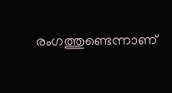രംഗത്തുണ്ടെന്നാണ്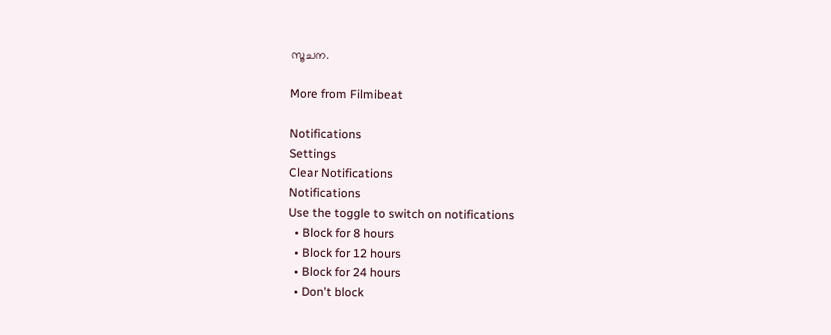സൂചന.

More from Filmibeat

Notifications
Settings
Clear Notifications
Notifications
Use the toggle to switch on notifications
  • Block for 8 hours
  • Block for 12 hours
  • Block for 24 hours
  • Don't block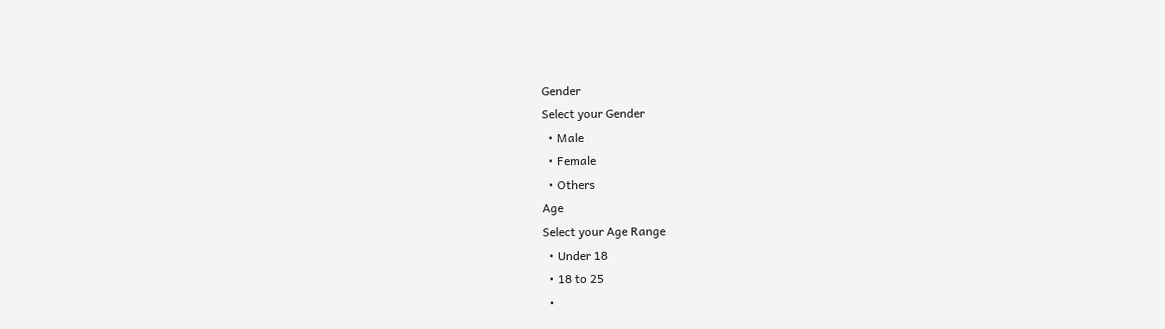Gender
Select your Gender
  • Male
  • Female
  • Others
Age
Select your Age Range
  • Under 18
  • 18 to 25
  •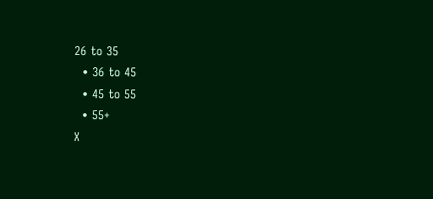26 to 35
  • 36 to 45
  • 45 to 55
  • 55+
X